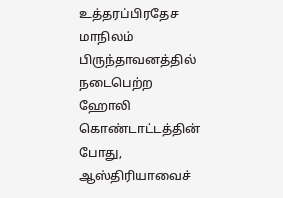உத்தரப்பிரதேச மாநிலம் பிருந்தாவனத்தில் நடைபெற்ற ஹோலி கொண்டாட்டத்தின் போது, ஆஸ்திரியாவைச்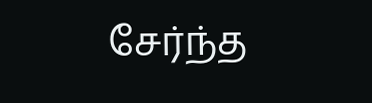சேர்ந்த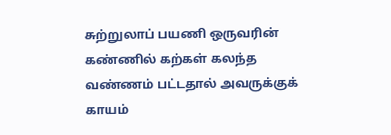சுற்றுலாப் பயணி ஒருவரின் கண்ணில் கற்கள் கலந்த வண்ணம் பட்டதால் அவருக்குக் காயம்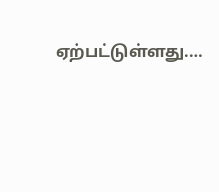ஏற்பட்டுள்ளது.…